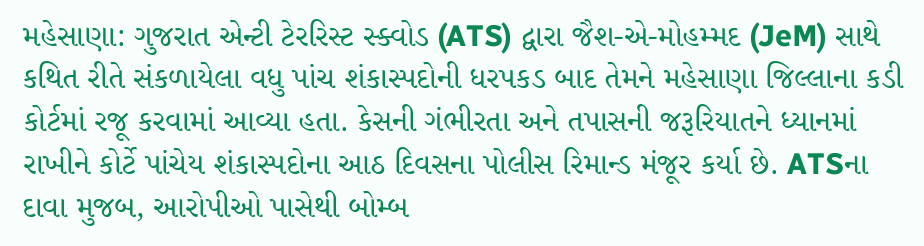મહેસાણા: ગુજરાત એન્ટી ટેરરિસ્ટ સ્ક્વોડ (ATS) દ્વારા જૈશ-એ-મોહમ્મદ (JeM) સાથે કથિત રીતે સંકળાયેલા વધુ પાંચ શંકાસ્પદોની ધરપકડ બાદ તેમને મહેસાણા જિલ્લાના કડી કોર્ટમાં રજૂ કરવામાં આવ્યા હતા. કેસની ગંભીરતા અને તપાસની જરૂરિયાતને ધ્યાનમાં રાખીને કોર્ટે પાંચેય શંકાસ્પદોના આઠ દિવસના પોલીસ રિમાન્ડ મંજૂર કર્યા છે. ATSના દાવા મુજબ, આરોપીઓ પાસેથી બોમ્બ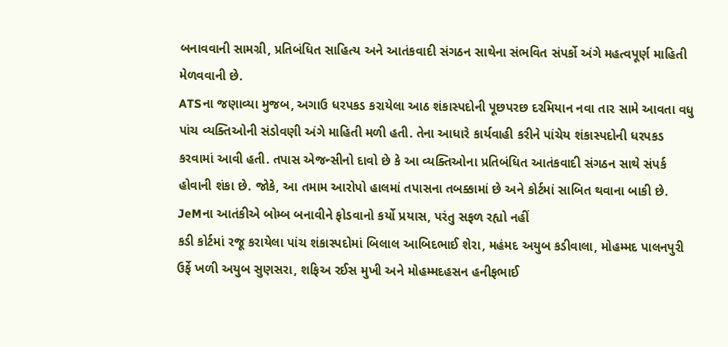બનાવવાની સામગ્રી, પ્રતિબંધિત સાહિત્ય અને આતંકવાદી સંગઠન સાથેના સંભવિત સંપર્કો અંગે મહત્વપૂર્ણ માહિતી મેળવવાની છે.
ATSના જણાવ્યા મુજબ, અગાઉ ધરપકડ કરાયેલા આઠ શંકાસ્પદોની પૂછપરછ દરમિયાન નવા તાર સામે આવતા વધુ પાંચ વ્યક્તિઓની સંડોવણી અંગે માહિતી મળી હતી. તેના આધારે કાર્યવાહી કરીને પાંચેય શંકાસ્પદોની ધરપકડ કરવામાં આવી હતી. તપાસ એજન્સીનો દાવો છે કે આ વ્યક્તિઓના પ્રતિબંધિત આતંકવાદી સંગઠન સાથે સંપર્ક હોવાની શંકા છે. જોકે, આ તમામ આરોપો હાલમાં તપાસના તબક્કામાં છે અને કોર્ટમાં સાબિત થવાના બાકી છે.
JeMના આતંકીએ બોમ્બ બનાવીને ફોડવાનો કર્યો પ્રયાસ, પરંતુ સફળ રહ્યો નહીં
કડી કોર્ટમાં રજૂ કરાયેલા પાંચ શંકાસ્પદોમાં બિલાલ આબિદભાઈ શેરા, મહંમદ અયુબ કડીવાલા, મોહમ્મદ પાલનપુરી ઉર્ફે ખળી અયુબ સુણસરા, શફિઅ રઈસ મુખી અને મોહમ્મદહસન હનીફભાઈ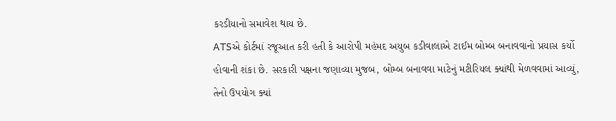કરડીયાનો સમાવેશ થાય છે.
ATSએ કોર્ટમાં રજૂઆત કરી હતી કે આરોપી મહંમદ અયુબ કડીવાલાએ ટાઈમ બોમ્બ બનાવવાનો પ્રયાસ કર્યો હોવાની શંકા છે. સરકારી પક્ષના જણાવ્યા મુજબ, બોમ્બ બનાવવા માટેનું મટીરિયલ ક્યાંથી મેળવવામાં આવ્યું, તેનો ઉપયોગ ક્યાં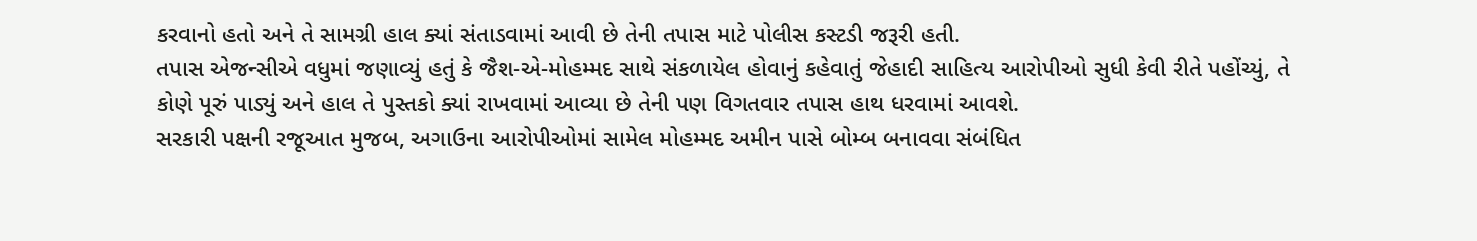કરવાનો હતો અને તે સામગ્રી હાલ ક્યાં સંતાડવામાં આવી છે તેની તપાસ માટે પોલીસ કસ્ટડી જરૂરી હતી.
તપાસ એજન્સીએ વધુમાં જણાવ્યું હતું કે જૈશ-એ-મોહમ્મદ સાથે સંકળાયેલ હોવાનું કહેવાતું જેહાદી સાહિત્ય આરોપીઓ સુધી કેવી રીતે પહોંચ્યું, તે કોણે પૂરું પાડ્યું અને હાલ તે પુસ્તકો ક્યાં રાખવામાં આવ્યા છે તેની પણ વિગતવાર તપાસ હાથ ધરવામાં આવશે.
સરકારી પક્ષની રજૂઆત મુજબ, અગાઉના આરોપીઓમાં સામેલ મોહમ્મદ અમીન પાસે બોમ્બ બનાવવા સંબંધિત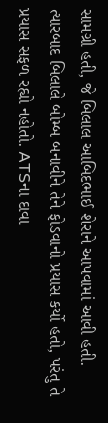સામગ્રી હતી, જે બિલાલ આબિદભાઈ શેરાને આપવામાં આવી હતી. ત્યારબાદ બિલાલે બોમ્બ બનાવીને તેને ફોડવાનો પ્રયાસ કર્યો હતો, પરંતુ તે પ્રયાસ સફળ રહ્યો નહોતો. ATSના દાવા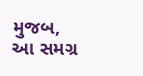મુજબ, આ સમગ્ર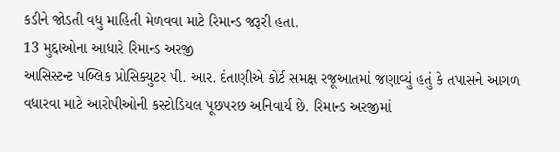કડીને જોડતી વધુ માહિતી મેળવવા માટે રિમાન્ડ જરૂરી હતા.
13 મુદ્દાઓના આધારે રિમાન્ડ અરજી
આસિસ્ટન્ટ પબ્લિક પ્રોસિક્યુટર પી. આર. દંતાણીએ કોર્ટ સમક્ષ રજૂઆતમાં જણાવ્યું હતું કે તપાસને આગળ વધારવા માટે આરોપીઓની કસ્ટોડિયલ પૂછપરછ અનિવાર્ય છે. રિમાન્ડ અરજીમાં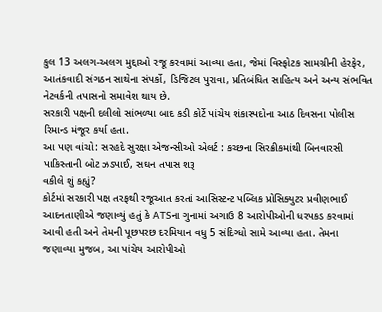કુલ 13 અલગ-અલગ મુદ્દાઓ રજૂ કરવામાં આવ્યા હતા, જેમાં વિસ્ફોટક સામગ્રીની હેરફેર, આતંકવાદી સંગઠન સાથેના સંપર્કો, ડિજિટલ પુરાવા, પ્રતિબંધિત સાહિત્ય અને અન્ય સંભવિત નેટવર્કની તપાસનો સમાવેશ થાય છે.
સરકારી પક્ષની દલીલો સાંભળ્યા બાદ કડી કોર્ટે પાંચેય શંકાસ્પદોના આઠ દિવસના પોલીસ રિમાન્ડ મંજૂર કર્યા હતા.
આ પણ વાંચો: સરહદે સુરક્ષા એજન્સીઓ એલર્ટ : કચ્છના સિરક્રીકમાંથી બિનવારસી પાકિસ્તાની બોટ ઝડપાઈ, સઘન તપાસ શરૂ
વકીલે શું કહ્યું?
કોર્ટમાં સરકારી પક્ષ તરફથી રજૂઆત કરતાં આસિસ્ટન્ટ પબ્લિક પ્રોસિક્યુટર પ્રવીણભાઈ આદનતાણીએ જણાવ્યું હતું કે ATSના ગુનામાં અગાઉ 8 આરોપીઓની ધરપકડ કરવામાં આવી હતી અને તેમની પૂછપરછ દરમિયાન વધુ 5 સંદિગ્ધો સામે આવ્યા હતા. તેમના જણાવ્યા મુજબ, આ પાંચેય આરોપીઓ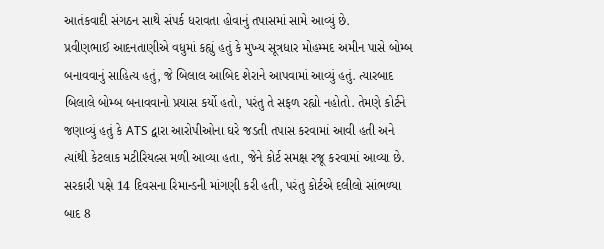આતંકવાદી સંગઠન સાથે સંપર્ક ધરાવતા હોવાનું તપાસમાં સામે આવ્યું છે.
પ્રવીણભાઈ આદનતાણીએ વધુમાં કહ્યું હતું કે મુખ્ય સૂત્રધાર મોહમ્મદ અમીન પાસે બોમ્બ બનાવવાનું સાહિત્ય હતું, જે બિલાલ આબિદ શેરાને આપવામાં આવ્યું હતું. ત્યારબાદ બિલાલે બોમ્બ બનાવવાનો પ્રયાસ કર્યો હતો, પરંતુ તે સફળ રહ્યો નહોતો. તેમણે કોર્ટને જણાવ્યું હતું કે ATS દ્વારા આરોપીઓના ઘરે જડતી તપાસ કરવામાં આવી હતી અને ત્યાંથી કેટલાક મટીરિયલ્સ મળી આવ્યા હતા, જેને કોર્ટ સમક્ષ રજૂ કરવામાં આવ્યા છે.
સરકારી પક્ષે 14 દિવસના રિમાન્ડની માંગણી કરી હતી, પરંતુ કોર્ટએ દલીલો સાંભળ્યા બાદ 8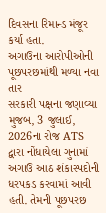દિવસના રિમાન્ડ મંજૂર કર્યા હતા.
અગાઉના આરોપીઓની પૂછપરછમાંથી મળ્યા નવા તાર
સરકારી પક્ષના જણાવ્યા મુજબ, 3 જુલાઈ, 2026ના રોજ ATS દ્વારા નોંધાયેલા ગુનામાં અગાઉ આઠ શંકાસ્પદોની ધરપકડ કરવામાં આવી હતી. તેમની પૂછપરછ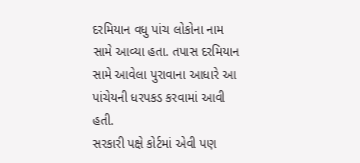દરમિયાન વધુ પાંચ લોકોના નામ સામે આવ્યા હતા. તપાસ દરમિયાન સામે આવેલા પુરાવાના આધારે આ પાંચેયની ધરપકડ કરવામાં આવી હતી.
સરકારી પક્ષે કોર્ટમાં એવી પણ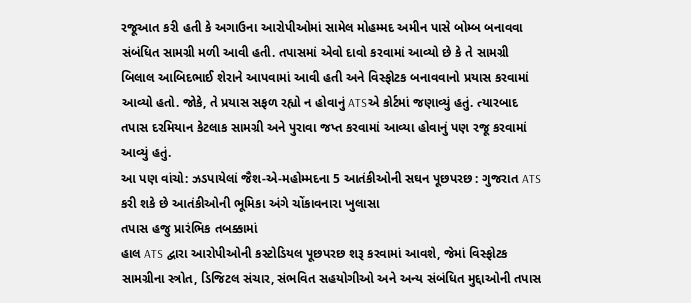રજૂઆત કરી હતી કે અગાઉના આરોપીઓમાં સામેલ મોહમ્મદ અમીન પાસે બોમ્બ બનાવવા સંબંધિત સામગ્રી મળી આવી હતી. તપાસમાં એવો દાવો કરવામાં આવ્યો છે કે તે સામગ્રી બિલાલ આબિદભાઈ શેરાને આપવામાં આવી હતી અને વિસ્ફોટક બનાવવાનો પ્રયાસ કરવામાં આવ્યો હતો. જોકે, તે પ્રયાસ સફળ રહ્યો ન હોવાનું ATSએ કોર્ટમાં જણાવ્યું હતું. ત્યારબાદ તપાસ દરમિયાન કેટલાક સામગ્રી અને પુરાવા જપ્ત કરવામાં આવ્યા હોવાનું પણ રજૂ કરવામાં આવ્યું હતું.
આ પણ વાંચો: ઝડપાયેલાં જૈશ-એ-મહોમ્મદના 5 આતંકીઓની સઘન પૂછપરછ : ગુજરાત ATS કરી શકે છે આતંકીઓની ભૂમિકા અંગે ચોંકાવનારા ખુલાસા
તપાસ હજુ પ્રારંભિક તબક્કામાં
હાલ ATS દ્વારા આરોપીઓની કસ્ટોડિયલ પૂછપરછ શરૂ કરવામાં આવશે, જેમાં વિસ્ફોટક સામગ્રીના સ્ત્રોત, ડિજિટલ સંચાર, સંભવિત સહયોગીઓ અને અન્ય સંબંધિત મુદ્દાઓની તપાસ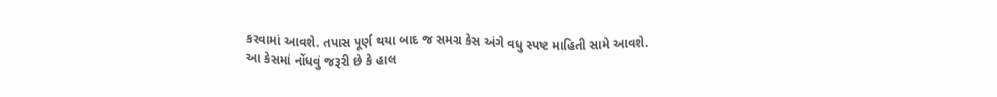કરવામાં આવશે. તપાસ પૂર્ણ થયા બાદ જ સમગ્ર કેસ અંગે વધુ સ્પષ્ટ માહિતી સામે આવશે.
આ કેસમાં નોંધવું જરૂરી છે કે હાલ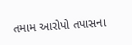તમામ આરોપો તપાસના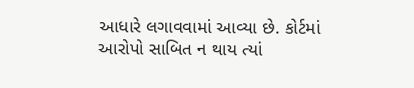આધારે લગાવવામાં આવ્યા છે. કોર્ટમાં આરોપો સાબિત ન થાય ત્યાં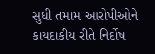સુધી તમામ આરોપીઓને કાયદાકીય રીતે નિર્દોષ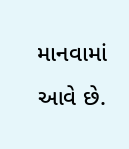માનવામાં આવે છે.